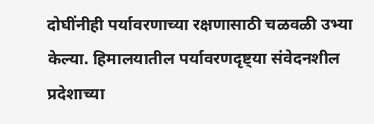दोघींनीही पर्यावरणाच्या रक्षणासाठी चळवळी उभ्या केल्या. हिमालयातील पर्यावरणदृष्ट्या संवेदनशील प्रदेशाच्या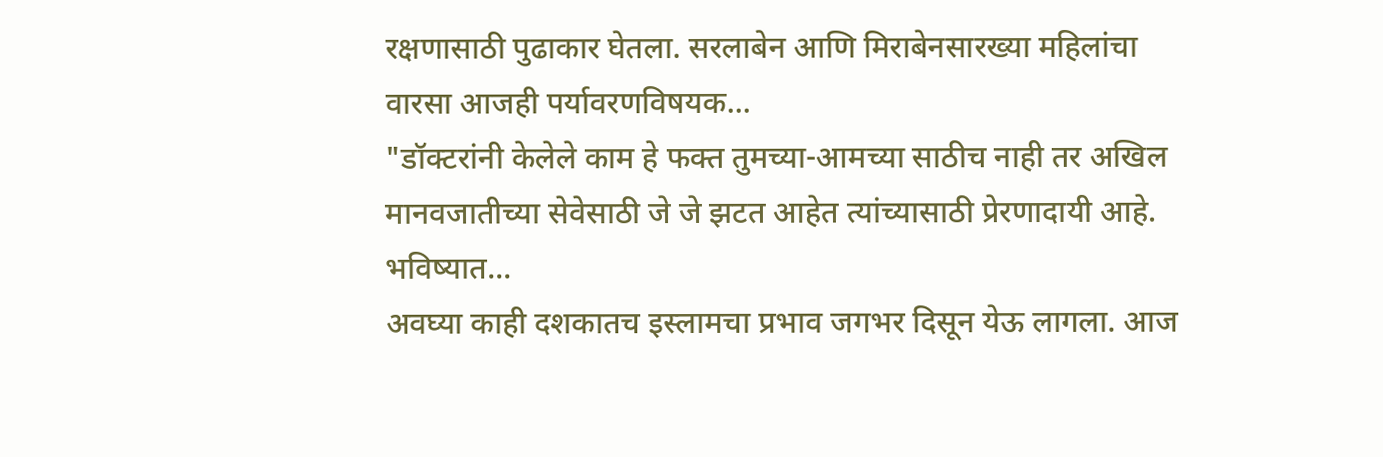रक्षणासाठी पुढाकार घेतला. सरलाबेन आणि मिराबेनसारख्या महिलांचा वारसा आजही पर्यावरणविषयक...
"डॉक्टरांनी केलेले काम हे फक्त तुमच्या-आमच्या साठीच नाही तर अखिल मानवजातीच्या सेवेसाठी जे जे झटत आहेत त्यांच्यासाठी प्रेरणादायी आहे. भविष्यात...
अवघ्या काही दशकातच इस्लामचा प्रभाव जगभर दिसून येऊ लागला. आज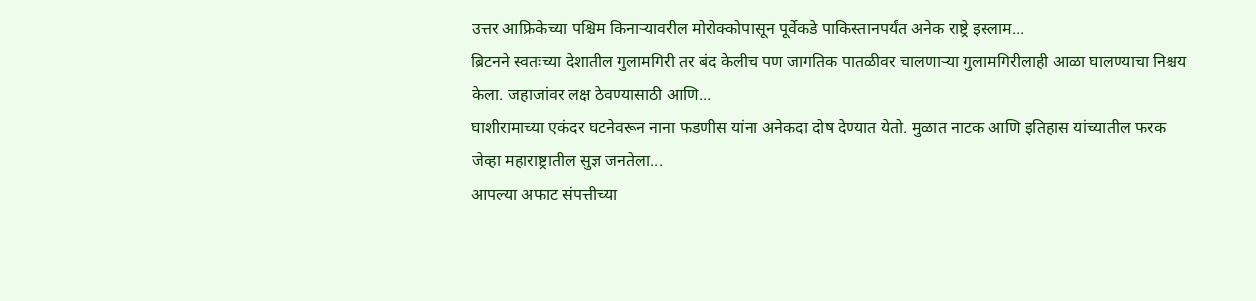उत्तर आफ्रिकेच्या पश्चिम किनाऱ्यावरील मोरोक्कोपासून पूर्वेकडे पाकिस्तानपर्यंत अनेक राष्ट्रे इस्लाम...
ब्रिटनने स्वतःच्या देशातील गुलामगिरी तर बंद केलीच पण जागतिक पातळीवर चालणाऱ्या गुलामगिरीलाही आळा घालण्याचा निश्चय केला. जहाजांवर लक्ष ठेवण्यासाठी आणि...
घाशीरामाच्या एकंदर घटनेवरून नाना फडणीस यांना अनेकदा दोष देण्यात येतो. मुळात नाटक आणि इतिहास यांच्यातील फरक जेव्हा महाराष्ट्रातील सुज्ञ जनतेला...
आपल्या अफाट संपत्तीच्या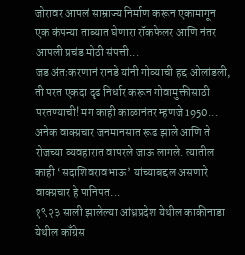जोरावर आपलं साम्राज्य निर्माण करून एकामागून एक कंपन्या ताब्यात घेणारा रॉकफेलर आणि नंतर आपली प्रचंड मोठी संपत्ती...
जड अंतःकरणानं रानडे यांनी गोव्याची हद्द ओलांडली, ती परत एकदा दृढ निर्धार करून गोवामुक्तीसाठी परतण्याची! मग काही काळानंतर म्हणजे 1950...
अनेक वाक्प्रचार जनमानसात रूढ झाले आणि ते रोजच्या व्यवहारात वापरले जाऊ लागले. त्यातील काही ‘सदाशिवरावभाऊ’ यांच्याबद्दल असणारे वाक्प्रचार हे पानिपत...
१९२३ साली झालेल्या आंध्रप्रदेश येथील काकीनाडा येथील काँग्रेस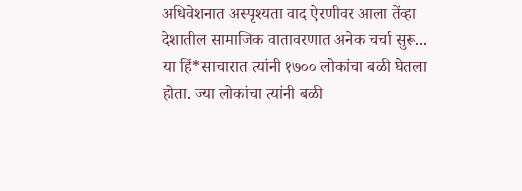अधिवेशनात अस्पृश्यता वाद ऐरणीवर आला तेंव्हा देशातील सामाजिक वातावरणात अनेक चर्चा सुरू...
या हिं*साचारात त्यांनी १७०० लोकांचा बळी घेतला होता. ज्या लोकांचा त्यांनी बळी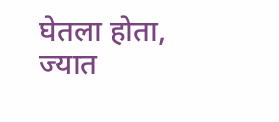घेतला होता, ज्यात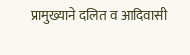प्रामुख्याने दलित व आदिवासी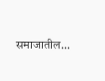समाजातील...